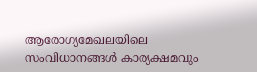ആരോഗ്യമേഖലയിലെ സംവിധാനങ്ങള്‍ കാര്യക്ഷമവും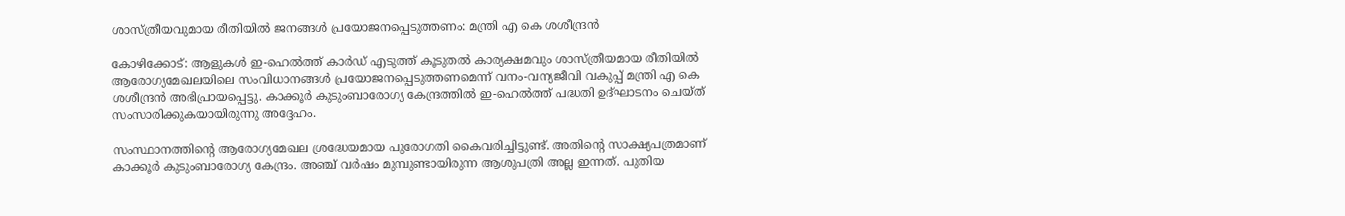ശാസ്ത്രീയവുമായ രീതിയില്‍ ജനങ്ങള്‍ പ്രയോജനപ്പെടുത്തണം: മന്ത്രി എ കെ ശശീന്ദ്രന്‍

കോഴിക്കോട്: ആളുകള്‍ ഇ-ഹെല്‍ത്ത് കാര്‍ഡ് എടുത്ത് കൂടുതല്‍ കാര്യക്ഷമവും ശാസ്ത്രീയമായ രീതിയില്‍ ആരോഗ്യമേഖലയിലെ സംവിധാനങ്ങള്‍ പ്രയോജനപ്പെടുത്തണമെന്ന് വനം-വന്യജീവി വകുപ്പ് മന്ത്രി എ കെ ശശീന്ദ്രന്‍ അഭിപ്രായപ്പെട്ടു. കാക്കൂര്‍ കുടുംബാരോഗ്യ കേന്ദ്രത്തില്‍ ഇ-ഹെല്‍ത്ത് പദ്ധതി ഉദ്ഘാടനം ചെയ്ത് സംസാരിക്കുകയായിരുന്നു അദ്ദേഹം.

സംസ്ഥാനത്തിന്റെ ആരോഗ്യമേഖല ശ്രദ്ധേയമായ പുരോഗതി കൈവരിച്ചിട്ടുണ്ട്. അതിന്റെ സാക്ഷ്യപത്രമാണ് കാക്കൂര്‍ കുടുംബാരോഗ്യ കേന്ദ്രം. അഞ്ച് വര്‍ഷം മുമ്പുണ്ടായിരുന്ന ആശുപത്രി അല്ല ഇന്നത്. പുതിയ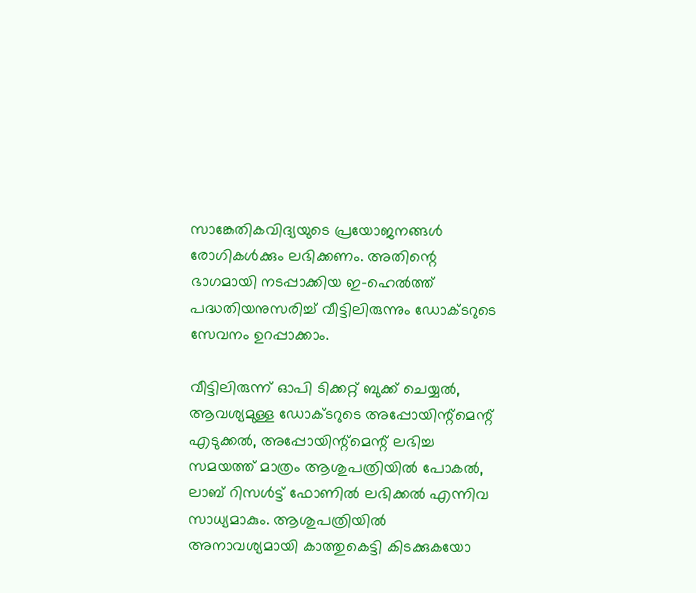സാങ്കേതികവിദ്യയുടെ പ്രയോജനങ്ങള്‍ രോഗികള്‍ക്കും ലഭിക്കണം. അതിന്റെ ഭാഗമായി നടപ്പാക്കിയ ഇ-ഹെല്‍ത്ത് പദ്ധതിയനുസരിച്ച് വീട്ടിലിരുന്നും ഡോക്ടറുടെ സേവനം ഉറപ്പാക്കാം.

വീട്ടിലിരുന്ന് ഓപി ടിക്കറ്റ് ബുക്ക് ചെയ്യല്‍, ആവശ്യമുള്ള ഡോക്ടറുടെ അപ്പോയിന്റ്‌മെന്റ് എടുക്കല്‍, അപ്പോയിന്റ്‌മെന്റ് ലഭിച്ച സമയത്ത് മാത്രം ആശുപത്രിയില്‍ പോകല്‍, ലാബ് റിസള്‍ട്ട് ഫോണില്‍ ലഭിക്കല്‍ എന്നിവ സാധ്യമാകും. ആശുപത്രിയില്‍ അനാവശ്യമായി കാത്തുകെട്ടി കിടക്കുകയോ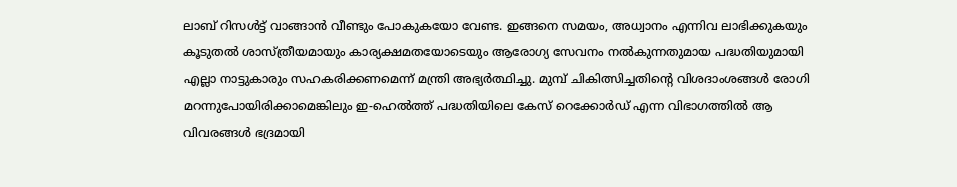ലാബ് റിസള്‍ട്ട് വാങ്ങാന്‍ വീണ്ടും പോകുകയോ വേണ്ട. ഇങ്ങനെ സമയം, അധ്വാനം എന്നിവ ലാഭിക്കുകയും കൂടുതല്‍ ശാസ്ത്രീയമായും കാര്യക്ഷമതയോടെയും ആരോഗ്യ സേവനം നല്‍കുന്നതുമായ പദ്ധതിയുമായി എല്ലാ നാട്ടുകാരും സഹകരിക്കണമെന്ന് മന്ത്രി അഭ്യര്‍ത്ഥിച്ചു. മുമ്പ് ചികിത്സിച്ചതിന്റെ വിശദാംശങ്ങള്‍ രോഗി മറന്നുപോയിരിക്കാമെങ്കിലും ഇ-ഹെല്‍ത്ത് പദ്ധതിയിലെ കേസ് റെക്കോര്‍ഡ് എന്ന വിഭാഗത്തില്‍ ആ വിവരങ്ങള്‍ ഭദ്രമായി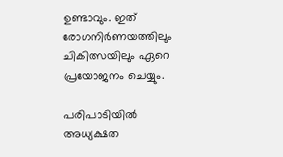ഉണ്ടാവും. ഇത് രോഗനിര്‍ണയത്തിലും ചികിത്സയിലും ഏറെ പ്രയോജനം ചെയ്യും.

പരിപാടിയില്‍ അധ്യക്ഷത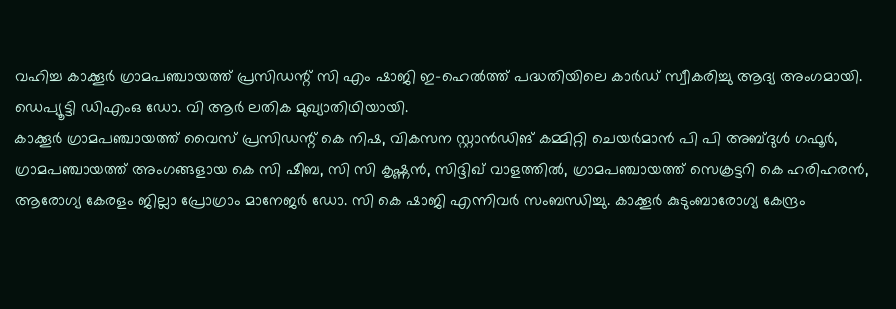വഹിച്ച കാക്കൂര്‍ ഗ്രാമപഞ്ചായത്ത് പ്രസിഡന്റ് സി എം ഷാജി ഇ-ഹെല്‍ത്ത് പദ്ധതിയിലെ കാര്‍ഡ് സ്വീകരിച്ചു ആദ്യ അംഗമായി. ഡെപ്യൂട്ടി ഡിഎംഒ ഡോ. വി ആര്‍ ലതിക മുഖ്യാതിഥിയായി.
കാക്കൂര്‍ ഗ്രാമപഞ്ചായത്ത് വൈസ് പ്രസിഡന്റ് കെ നിഷ, വികസന സ്റ്റാന്‍ഡിങ് കമ്മിറ്റി ചെയര്‍മാന്‍ പി പി അബ്ദുള്‍ ഗഫൂര്‍, ഗ്രാമപഞ്ചായത്ത് അംഗങ്ങളായ കെ സി ഷീബ, സി സി കൃഷ്ണന്‍, സിദ്ദിഖ് വാളത്തില്‍, ഗ്രാമപഞ്ചായത്ത് സെക്രട്ടറി കെ ഹരിഹരന്‍, ആരോഗ്യ കേരളം ജില്ലാ പ്രോഗ്രാം മാനേജര്‍ ഡോ. സി കെ ഷാജി എന്നിവര്‍ സംബന്ധിച്ചു. കാക്കൂര്‍ കുടുംബാരോഗ്യ കേന്ദ്രം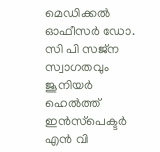മെഡിക്കല്‍ ഓഫീസര്‍ ഡോ. സി പി സജ്‌ന സ്വാഗതവും ജൂനിയര്‍ ഹെല്‍ത്ത് ഇന്‍സ്‌പെക്ടര്‍ എന്‍ വി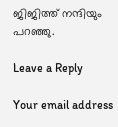ജിജിത്ത് നന്ദിയും പറഞ്ഞു.

Leave a Reply

Your email address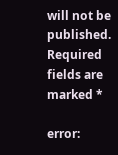will not be published. Required fields are marked *

error: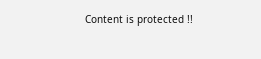Content is protected !!